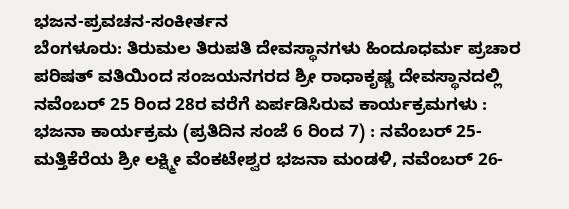ಭಜನ-ಪ್ರವಚನ-ಸಂಕೀರ್ತನ
ಬೆಂಗಳೂರು: ತಿರುಮಲ ತಿರುಪತಿ ದೇವಸ್ಥಾನಗಳು ಹಿಂದೂಧರ್ಮ ಪ್ರಚಾರ ಪರಿಷತ್ ವತಿಯಿಂದ ಸಂಜಯನಗರದ ಶ್ರೀ ರಾಧಾಕೃಷ್ಣ ದೇವಸ್ಥಾನದಲ್ಲಿ ನವೆಂಬರ್ 25 ರಿಂದ 28ರ ವರೆಗೆ ಏರ್ಪಡಿಸಿರುವ ಕಾರ್ಯಕ್ರಮಗಳು :
ಭಜನಾ ಕಾರ್ಯಕ್ರಮ (ಪ್ರತಿದಿನ ಸಂಜೆ 6 ರಿಂದ 7) : ನವೆಂಬರ್ 25-ಮತ್ತಿಕೆರೆಯ ಶ್ರೀ ಲಕ್ಷ್ಮೀ ವೆಂಕಟೇಶ್ವರ ಭಜನಾ ಮಂಡಳಿ, ನವೆಂಬರ್ 26-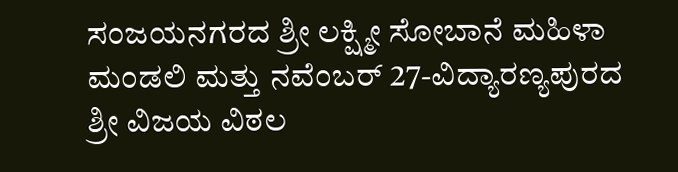ಸಂಜಯನಗರದ ಶ್ರೀ ಲಕ್ಷ್ಮೀ ಸೋಬಾನೆ ಮಹಿಳಾ ಮಂಡಲಿ ಮತ್ತು ನವೆಂಬರ್ 27-ವಿದ್ಯಾರಣ್ಯಪುರದ ಶ್ರೀ ವಿಜಯ ವಿಠಲ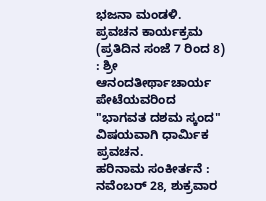ಭಜನಾ ಮಂಡಳಿ.
ಪ್ರವಚನ ಕಾರ್ಯಕ್ರಮ (ಪ್ರತಿದಿನ ಸಂಜೆ 7 ರಿಂದ 8) : ಶ್ರೀ ಆನಂದತೀರ್ಥಾಚಾರ್ಯ ಪೇಟೆಯವರಿಂದ "ಭಾಗವತ ದಶಮ ಸ್ಕಂದ" ವಿಷಯವಾಗಿ ಧಾರ್ಮಿಕ ಪ್ರವಚನ.
ಹರಿನಾಮ ಸಂಕೀರ್ತನೆ : ನವೆಂಬರ್ 28, ಶುಕ್ರವಾರ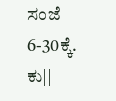ಸಂಜೆ 6-30ಕ್ಕೆ. ಕು||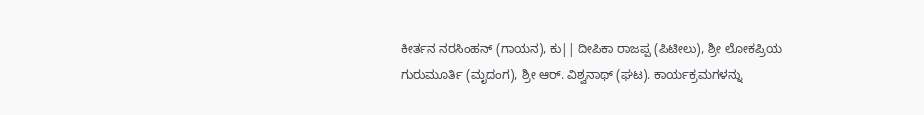ಕೀರ್ತನ ನರಸಿಂಹನ್ (ಗಾಯನ), ಕು|| ದೀಪಿಕಾ ರಾಜಪ್ಪ (ಪಿಟೀಲು), ಶ್ರೀ ಲೋಕಪ್ರಿಯ ಗುರುಮೂರ್ತಿ (ಮೃದಂಗ), ಶ್ರೀ ಆರ್. ವಿಶ್ವನಾಥ್ (ಘಟ). ಕಾರ್ಯಕ್ರಮಗಳನ್ನು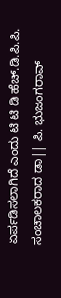ಏರ್ಪಡಿಸಲಾಗಿದೆ ಎಂದು ಟಿ ಟಿ ಡಿ ಹೆಚ್.ಡಿ.ಪಿ.ಪಿ. ಸಂಚಾಲಕರಾದ ಡಾ|| ಪಿ. ಭುಜಂಗರಾವ್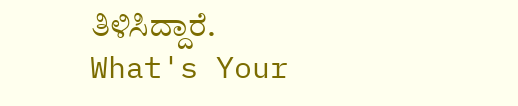ತಿಳಿಸಿದ್ದಾರೆ.
What's Your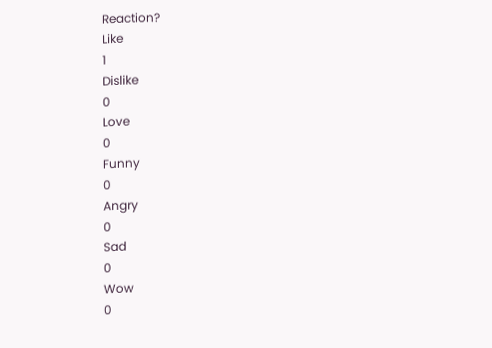Reaction?
Like
1
Dislike
0
Love
0
Funny
0
Angry
0
Sad
0
Wow
0